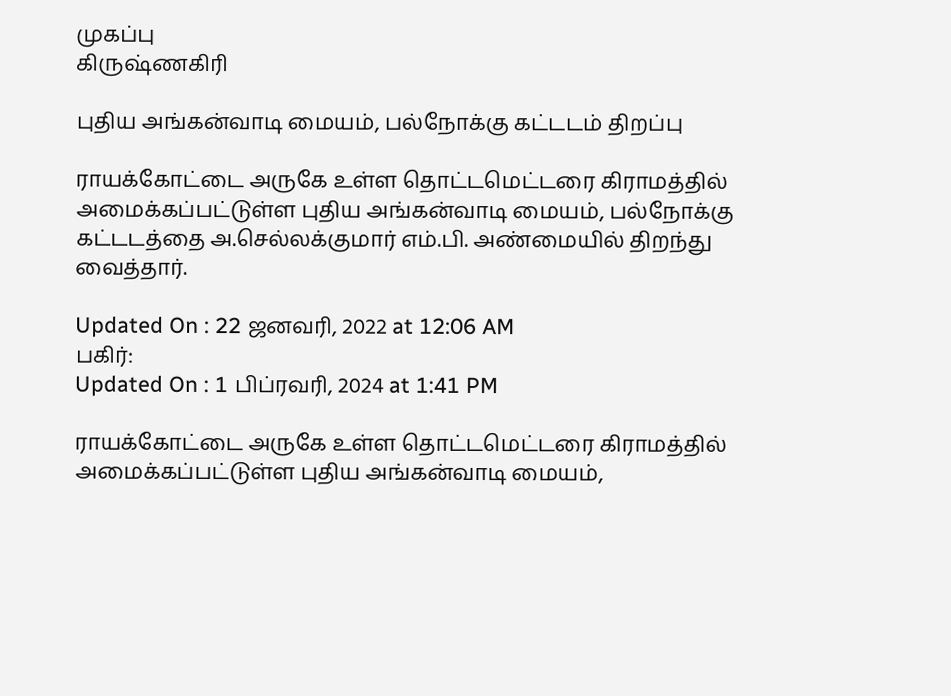முகப்பு
கிருஷ்ணகிரி

புதிய அங்கன்வாடி மையம், பல்நோக்கு கட்டடம் திறப்பு

ராயக்கோட்டை அருகே உள்ள தொட்டமெட்டரை கிராமத்தில் அமைக்கப்பட்டுள்ள புதிய அங்கன்வாடி மையம், பல்நோக்கு கட்டடத்தை அ.செல்லக்குமார் எம்.பி. அண்மையில் திறந்து வைத்தார்.

Updated On : 22 ஜனவரி, 2022 at 12:06 AM
பகிர்:
Updated On : 1 பிப்ரவரி, 2024 at 1:41 PM

ராயக்கோட்டை அருகே உள்ள தொட்டமெட்டரை கிராமத்தில் அமைக்கப்பட்டுள்ள புதிய அங்கன்வாடி மையம்,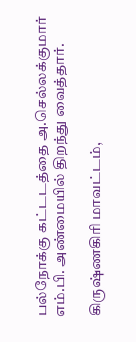பல்நோக்கு கட்டடத்தை அ.செல்லக்குமார் எம்.பி. அண்மையில் திறந்து வைத்தார்.

கிருஷ்ணகிரி மாவட்டம்,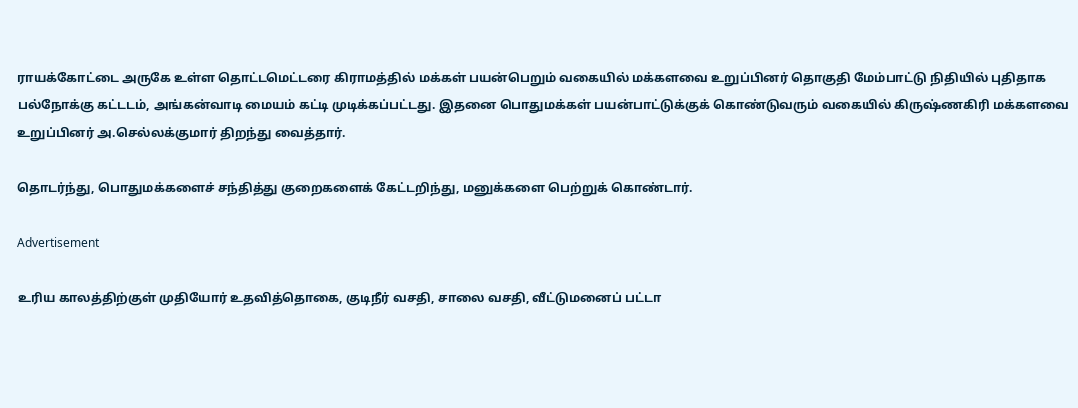ராயக்கோட்டை அருகே உள்ள தொட்டமெட்டரை கிராமத்தில் மக்கள் பயன்பெறும் வகையில் மக்களவை உறுப்பினர் தொகுதி மேம்பாட்டு நிதியில் புதிதாக பல்நோக்கு கட்டடம், அங்கன்வாடி மையம் கட்டி முடிக்கப்பட்டது. இதனை பொதுமக்கள் பயன்பாட்டுக்குக் கொண்டுவரும் வகையில் கிருஷ்ணகிரி மக்களவை உறுப்பினர் அ.செல்லக்குமார் திறந்து வைத்தார்.

தொடர்ந்து, பொதுமக்களைச் சந்தித்து குறைகளைக் கேட்டறிந்து, மனுக்களை பெற்றுக் கொண்டார்.

Advertisement

உரிய காலத்திற்குள் முதியோர் உதவித்தொகை, குடிநீர் வசதி, சாலை வசதி, வீட்டுமனைப் பட்டா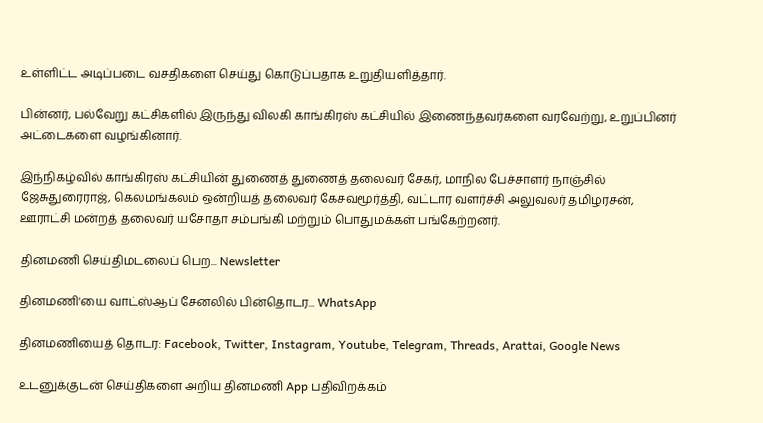உள்ளிட்ட அடிப்படை வசதிகளை செய்து கொடுப்பதாக உறுதியளித்தார்.

பின்னர், பல்வேறு கட்சிகளில் இருந்து விலகி காங்கிரஸ் கட்சியில் இணைந்தவர்களை வரவேற்று, உறுப்பினர் அட்டைகளை வழங்கினார்.

இந்நிகழ்வில் காங்கிரஸ் கட்சியின் துணைத் துணைத் தலைவர் சேகர், மாநில பேச்சாளர் நாஞ்சில் ஜேசுதுரைராஜ், கெலமங்கலம் ஒன்றியத் தலைவர் கேசவமூர்த்தி, வட்டார வளர்ச்சி அலுவலர் தமிழரசன், ஊராட்சி மன்றத் தலைவர் யசோதா சம்பங்கி மற்றும் பொதுமக்கள் பங்கேற்றனர்.

தினமணி செய்திமடலைப் பெற... Newsletter

தினமணி'யை வாட்ஸ்ஆப் சேனலில் பின்தொடர... WhatsApp

தினமணியைத் தொடர: Facebook, Twitter, Instagram, Youtube, Telegram, Threads, Arattai, Google News

உடனுக்குடன் செய்திகளை அறிய தினமணி App பதிவிறக்கம்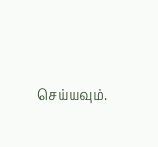செய்யவும்.